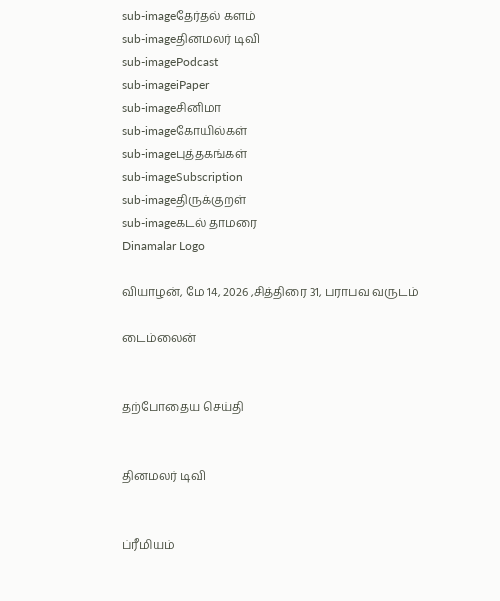sub-imageதேர்தல் களம்
sub-imageதினமலர் டிவி
sub-imagePodcast
sub-imageiPaper
sub-imageசினிமா
sub-imageகோயில்கள்
sub-imageபுத்தகங்கள்
sub-imageSubscription
sub-imageதிருக்குறள்
sub-imageகடல் தாமரை
Dinamalar Logo

வியாழன், மே 14, 2026 ,சித்திரை 31, பராபவ வருடம்

டைம்லைன்


தற்போதைய செய்தி


தினமலர் டிவி


ப்ரீமியம்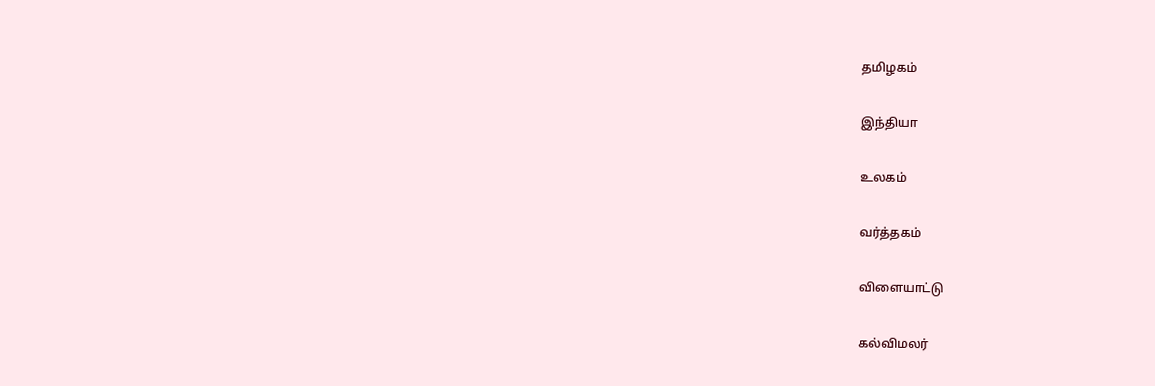தமிழகம்


இந்தியா


உலகம்


வர்த்தகம்


விளையாட்டு


கல்விமலர்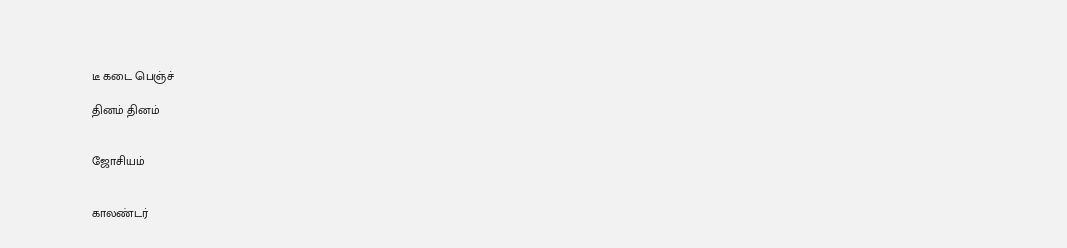டீ கடை பெஞ்ச்

தினம் தினம்


ஜோசியம்


காலண்டர்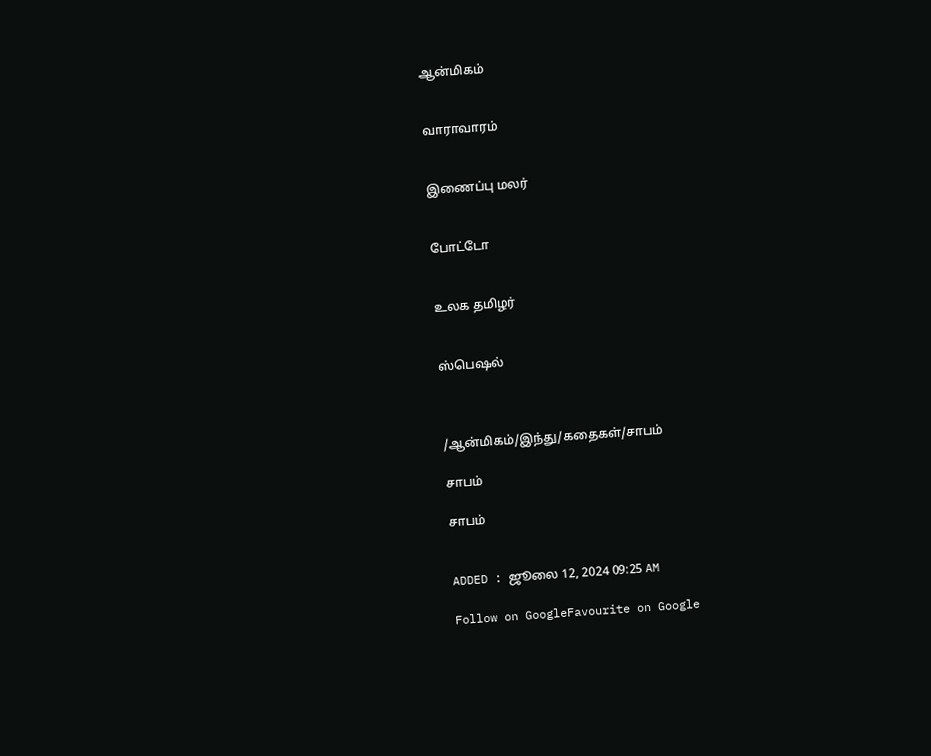ஆன்மிகம்


வாராவாரம்


இணைப்பு மலர்


போட்டோ


உலக தமிழர்


ஸ்பெஷல்



/ஆன்மிகம்/இந்து/கதைகள்/சாபம்

சாபம்

சாபம்


ADDED : ஜூலை 12, 2024 09:25 AM

Follow on GoogleFavourite on Google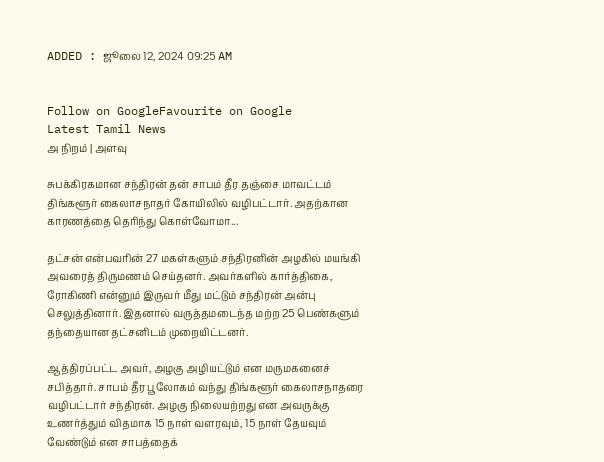ADDED : ஜூலை 12, 2024 09:25 AM


Follow on GoogleFavourite on Google
Latest Tamil News
அ நிறம் | அளவு

சுபக்கிரகமான சந்திரன் தன் சாபம் தீர தஞ்சை மாவட்டம் திங்களூர் கைலாசநாதர் கோயிலில் வழிபட்டார். அதற்கான காரணத்தை தெரிந்து கொள்வோமா...

தட்சன் என்பவரின் 27 மகள்களும் சந்திரனின் அழகில் மயங்கி அவரைத் திருமணம் செய்தனர். அவர்களில் கார்த்திகை, ரோகிணி என்னும் இருவர் மீது மட்டும் சந்திரன் அன்பு செலுத்தினார். இதனால் வருத்தமடைந்த மற்ற 25 பெண்களும் தந்தையான தட்சனிடம் முறையிட்டனர்.

ஆத்திரப்பட்ட அவர், அழகு அழியட்டும் என மருமகனைச் சபித்தார். சாபம் தீர பூலோகம் வந்து திங்களூர் கைலாசநாதரை வழிபட்டார் சந்திரன். அழகு நிலையற்றது என அவருக்கு உணர்த்தும் விதமாக 15 நாள் வளரவும், 15 நாள் தேயவும் வேண்டும் என சாபத்தைக்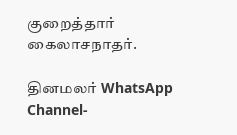குறைத்தார் கைலாசநாதர்.

தினமலர் WhatsApp Channel-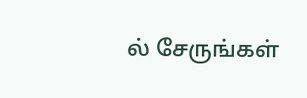ல் சேருங்கள்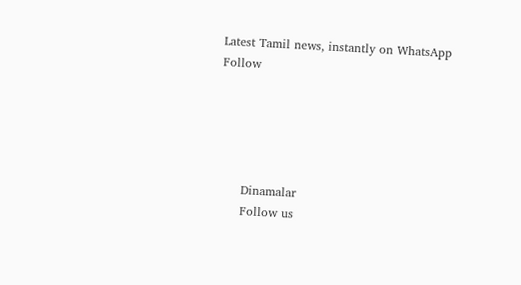Latest Tamil news, instantly on WhatsApp
Follow





      Dinamalar
      Follow us